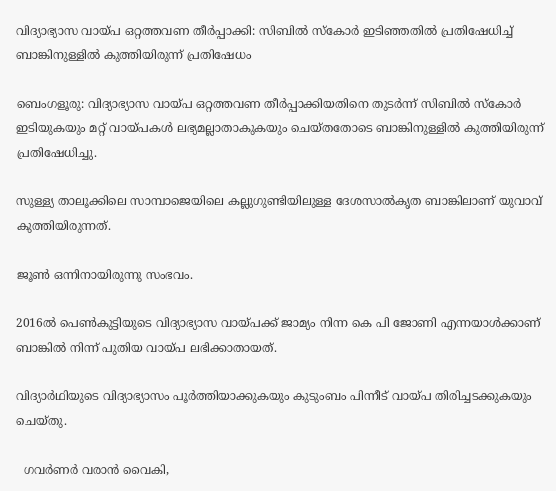വിദ്യാഭ്യാസ വായ്പ ഒറ്റത്തവണ തീർപ്പാക്കി: സിബില്‍ സ്കോർ ഇടിഞ്ഞതിൽ പ്രതിഷേധിച്ച് ബാങ്കിനുള്ളിൽ കുത്തിയിരുന്ന് പ്രതിഷേധം

ബെംഗളൂരു: വിദ്യാഭ്യാസ വായ്പ ഒറ്റത്തവണ തീർപ്പാക്കിയതിനെ തുടർന്ന് സിബില്‍ സ്കോർ ഇടിയുകയും മറ്റ് വായ്പകള്‍ ലഭ്യമല്ലാതാകുകയും ചെയ്തതോടെ ബാങ്കിനുള്ളില്‍ കുത്തിയിരുന്ന് പ്രതിഷേധിച്ചു.

സുള്ള്യ താലൂക്കിലെ സാമ്പാജെയിലെ കല്ലുഗുണ്ടിയിലുള്ള ദേശസാല്‍കൃത ബാങ്കിലാണ് യുവാവ് കുത്തിയിരുന്നത്.

ജൂണ്‍ ഒന്നിനായിരുന്നു സംഭവം.

2016ല്‍ പെണ്‍കുട്ടിയുടെ വിദ്യാഭ്യാസ വായ്പക്ക് ജാമ്യം നിന്ന കെ പി ജോണി എന്നയാള്‍ക്കാണ് ബാങ്കില്‍ നിന്ന് പുതിയ വായ്പ ലഭിക്കാതായത്.

വിദ്യാർഥിയുടെ വിദ്യാഭ്യാസം പൂർത്തിയാക്കുകയും കുടുംബം പിന്നീട് വായ്പ തിരിച്ചടക്കുകയും ചെയ്തു.

  ഗവർണർ വരാൻ വൈകി,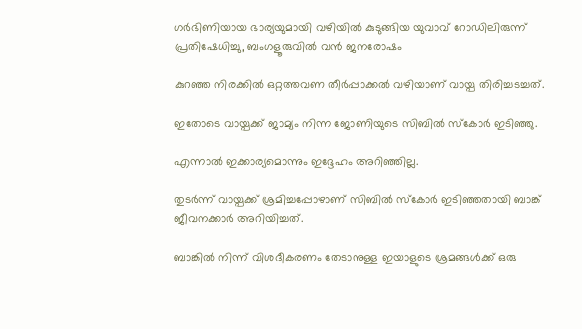ഗർഭിണിയായ ഭാര്യയുമായി വഴിയിൽ കുടുങ്ങിയ യുവാവ് റോഡിലിരുന്ന് പ്രതിഷേധിച്ചു, ബംഗളൂരുവിൽ വൻ ജനരോഷം

കുറഞ്ഞ നിരക്കില്‍ ഒറ്റത്തവണ തീർപ്പാക്കല്‍ വഴിയാണ് വായ്പ തിരിച്ചടച്ചത്.

ഇതോടെ വായ്പക്ക് ജാമ്യം നിന്ന ജോണിയുടെ സിബില്‍ സ്കോർ ഇടിഞ്ഞു.

എന്നാല്‍ ഇക്കാര്യമൊന്നും ഇദ്ദേഹം അറിഞ്ഞില്ല.

തുടർന്ന് വായ്പക്ക് ശ്രമിച്ചപ്പോഴാണ് സിബില്‍ സ്കോർ ഇടിഞ്ഞതായി ബാങ്ക് ജീവനക്കാർ അറിയിച്ചത്.

ബാങ്കില്‍ നിന്ന് വിശദീകരണം തേടാനുള്ള ഇയാളുടെ ശ്രമങ്ങള്‍ക്ക് ഒരു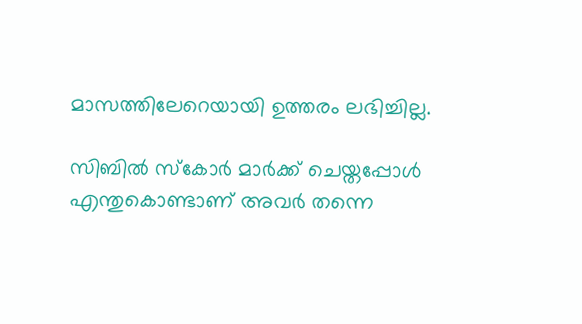മാസത്തിലേറെയായി ഉത്തരം ലഭിച്ചില്ല.

സിബില്‍ സ്കോർ മാർക്ക് ചെയ്തപ്പോള്‍ എന്തുകൊണ്ടാണ് അവർ തന്നെ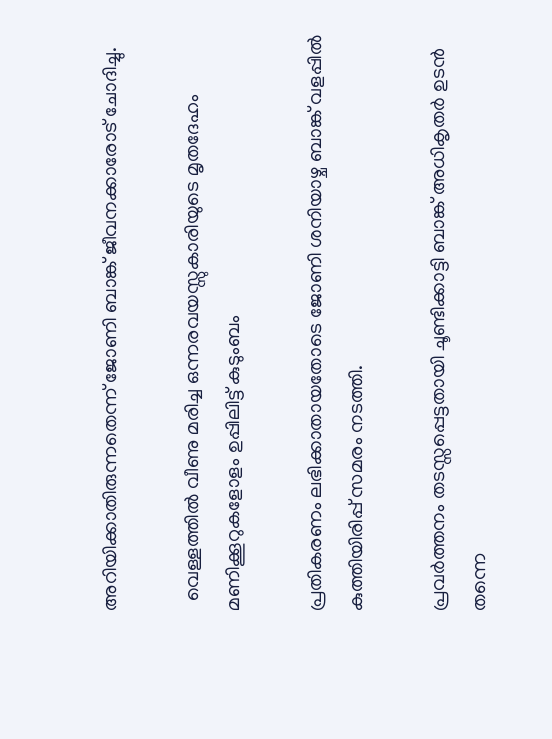അറിയിക്കാതിരുന്നതെന്ന് ജോണി ബാങ്ക് ജീവനക്കാരോട് ചോദിച്ചു.

  വെള്ളത്തിൽ വീണു മരിച്ച ഒന്നരവയസ്സുകാരിയുടെ മൃതദേഹം മണിക്കൂറുകളോളം ഉപ്പിലിട്ട് കുടുംബം

പ്രതികരണം ലഭിക്കാതായതോടെ ജോണി ശനിയാഴ്ച ബാങ്ക് വളപ്പില്‍ കുത്തിയിരിപ്പ് സമരം നടത്തി.

പ്രവർത്തനം തടസ്സപ്പെട്ടതായി ചൂണ്ടിക്കാട്ടി ബാങ്ക് അധികൃതർ ഉടൻ തന്നെ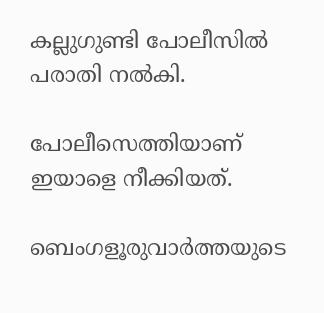കല്ലുഗുണ്ടി പോലീസില്‍ പരാതി നല്‍കി.

പോലീസെത്തിയാണ് ഇയാളെ നീക്കിയത്.

ബെംഗളൂരുവാർത്തയുടെ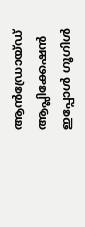ആൻഡ്രോയ്ഡ് ആപ്ലിക്കേഷൻ ഇപ്പോൾ ഗൂഗിൾ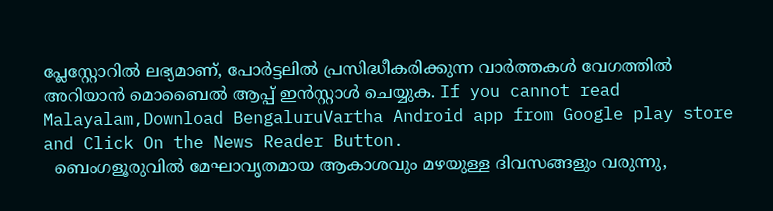പ്ലേസ്റ്റോറിൽ ലഭ്യമാണ്, പോർട്ടലിൽ പ്രസിദ്ധീകരിക്കുന്ന വാർത്തകൾ വേഗത്തിൽ അറിയാൻ മൊബൈൽ ആപ്പ് ഇൻസ്റ്റാൾ ചെയ്യുക. If you cannot read Malayalam,Download BengaluruVartha Android app from Google play store and Click On the News Reader Button.
  ബെംഗളൂരുവിൽ മേഘാവൃതമായ ആകാശവും മഴയുള്ള ദിവസങ്ങളും വരുന്നു,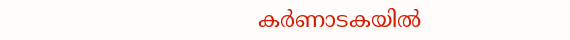കർണാടകയിൽ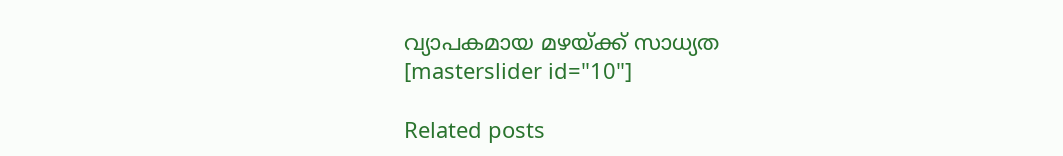വ്യാപകമായ മഴയ്ക്ക് സാധ്യത
[masterslider id="10"]

Related posts